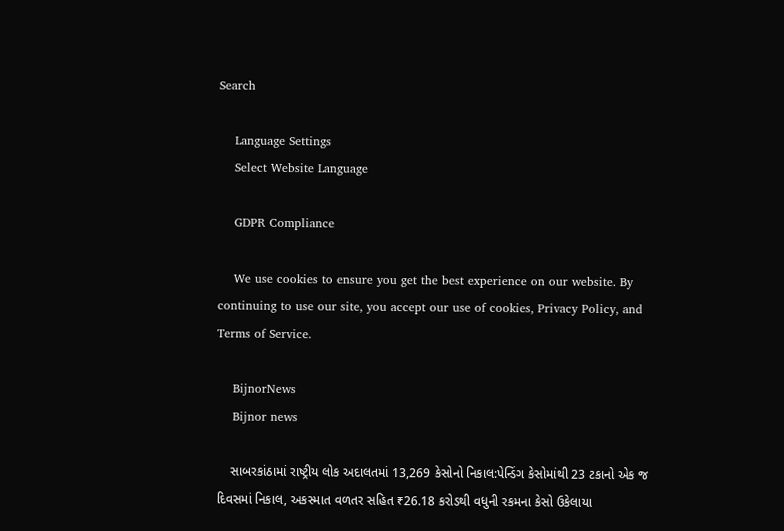Search

    Language Settings
    Select Website Language

    GDPR Compliance

    We use cookies to ensure you get the best experience on our website. By continuing to use our site, you accept our use of cookies, Privacy Policy, and Terms of Service.

    BijnorNews
    Bijnor news

    સાબરકાંઠામાં રાષ્ટ્રીય લોક અદાલતમાં 13,269 કેસોનો નિકાલ:પેન્ડિંગ કેસોમાંથી 23 ટકાનો એક જ દિવસમાં નિકાલ, અકસ્માત વળતર સહિત ₹26.18 કરોડથી વધુની રકમના કેસો ઉકેલાયા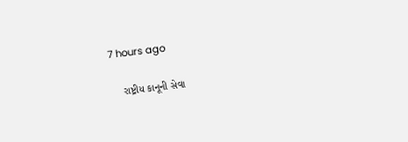7 hours ago

    રાષ્ટ્રીય કાનૂની સેવા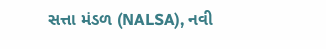સત્તા મંડળ (NALSA), નવી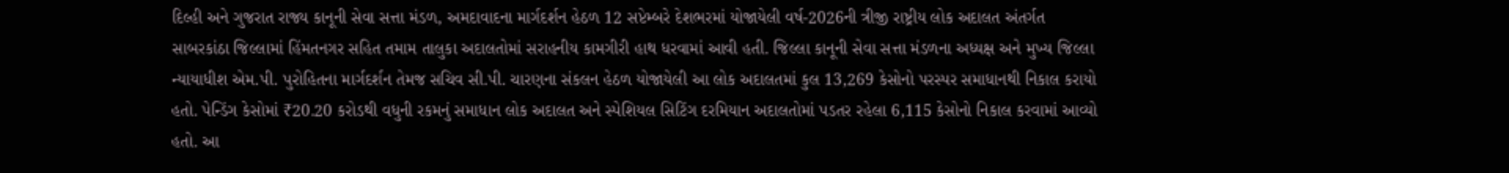દિલ્હી અને ગુજરાત રાજ્ય કાનૂની સેવા સત્તા મંડળ, અમદાવાદના માર્ગદર્શન હેઠળ 12 સપ્ટેમ્બરે દેશભરમાં યોજાયેલી વર્ષ-2026ની ત્રીજી રાષ્ટ્રીય લોક અદાલત અંતર્ગત સાબરકાંઠા જિલ્લામાં હિંમતનગર સહિત તમામ તાલુકા અદાલતોમાં સરાહનીય કામગીરી હાથ ધરવામાં આવી હતી. જિલ્લા કાનૂની સેવા સત્તા મંડળના અધ્યક્ષ અને મુખ્ય જિલ્લા ન્યાયાધીશ એમ.પી. પુરોહિતના માર્ગદર્શન તેમજ સચિવ સી.પી. ચારણના સંકલન હેઠળ યોજાયેલી આ લોક અદાલતમાં કુલ 13,269 કેસોનો પરસ્પર સમાધાનથી નિકાલ કરાયો હતો. પેન્ડિંગ કેસોમાં ₹20.20 કરોડથી વધુની રકમનું સમાધાન લોક અદાલત અને સ્પેશિયલ સિટિંગ દરમિયાન અદાલતોમાં પડતર રહેલા 6,115 કેસોનો નિકાલ કરવામાં આવ્યો હતો. આ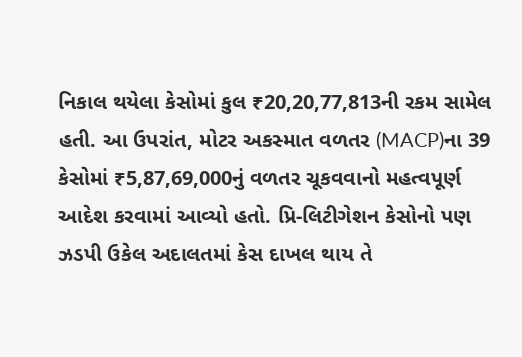નિકાલ થયેલા કેસોમાં કુલ ₹20,20,77,813ની રકમ સામેલ હતી. આ ઉપરાંત, મોટર અકસ્માત વળતર (MACP)ના 39 કેસોમાં ₹5,87,69,000નું વળતર ચૂકવવાનો મહત્વપૂર્ણ આદેશ કરવામાં આવ્યો હતો. પ્રિ-લિટીગેશન કેસોનો પણ ઝડપી ઉકેલ અદાલતમાં કેસ દાખલ થાય તે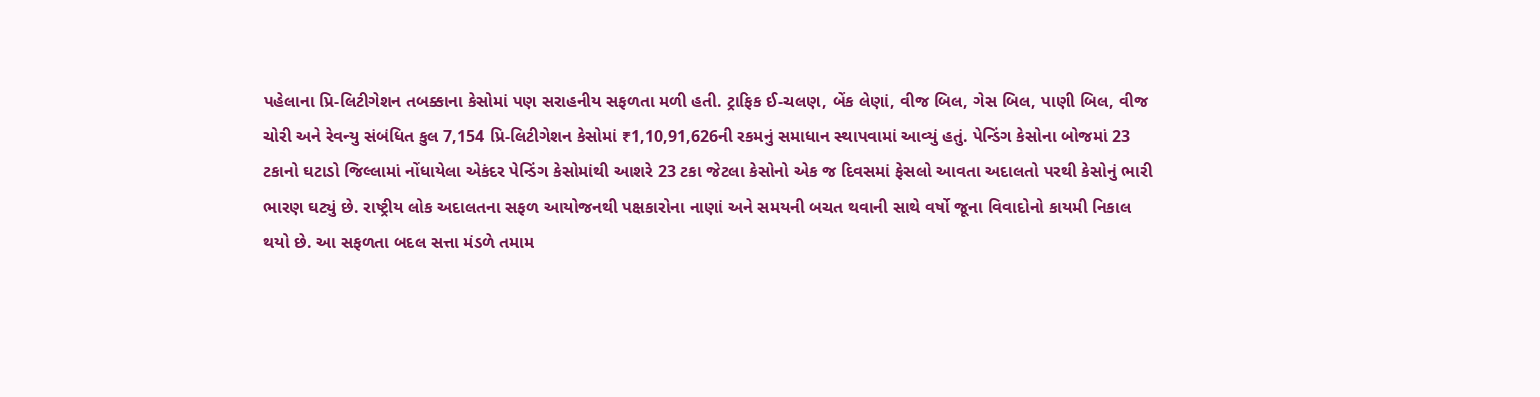પહેલાના પ્રિ-લિટીગેશન તબક્કાના કેસોમાં પણ સરાહનીય સફળતા મળી હતી. ટ્રાફિક ઈ-ચલણ, બેંક લેણાં, વીજ બિલ, ગેસ બિલ, પાણી બિલ, વીજ ચોરી અને રેવન્યુ સંબંધિત કુલ 7,154 પ્રિ-લિટીગેશન કેસોમાં ₹1,10,91,626ની રકમનું સમાધાન સ્થાપવામાં આવ્યું હતું. પેન્ડિંગ કેસોના બોજમાં 23 ટકાનો ઘટાડો જિલ્લામાં નોંધાયેલા એકંદર પેન્ડિંગ કેસોમાંથી આશરે 23 ટકા જેટલા કેસોનો એક જ દિવસમાં ફેસલો આવતા અદાલતો પરથી કેસોનું ભારી ભારણ ઘટ્યું છે. રાષ્ટ્રીય લોક અદાલતના સફળ આયોજનથી પક્ષકારોના નાણાં અને સમયની બચત થવાની સાથે વર્ષો જૂના વિવાદોનો કાયમી નિકાલ થયો છે. આ સફળતા બદલ સત્તા મંડળે તમામ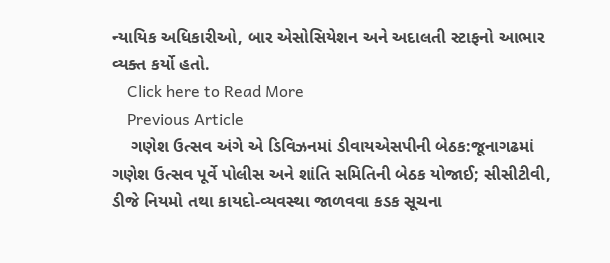ન્યાયિક અધિકારીઓ, બાર એસોસિયેશન અને અદાલતી સ્ટાફનો આભાર વ્યક્ત કર્યો હતો.
    Click here to Read More
    Previous Article
    ગણેશ ઉત્સવ અંગે એ ડિવિઝનમાં ડીવાયએસપીની બેઠક:જૂનાગઢમાં ગણેશ ઉત્સવ પૂર્વે પોલીસ અને શાંતિ સમિતિની બેઠક યોજાઈ; સીસીટીવી, ડીજે નિયમો તથા કાયદો-વ્યવસ્થા જાળવવા કડક સૂચના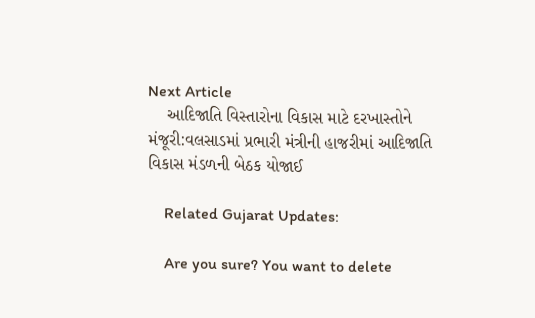Next Article
    આદિજાતિ વિસ્તારોના વિકાસ માટે દરખાસ્તોને મંજૂરી:વલસાડમાં પ્રભારી મંત્રીની હાજરીમાં આદિજાતિ વિકાસ મંડળની બેઠક યોજાઈ

    Related Gujarat Updates:

    Are you sure? You want to delete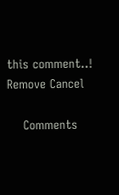this comment..! Remove Cancel

    Comments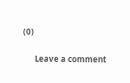(0)

      Leave a comment